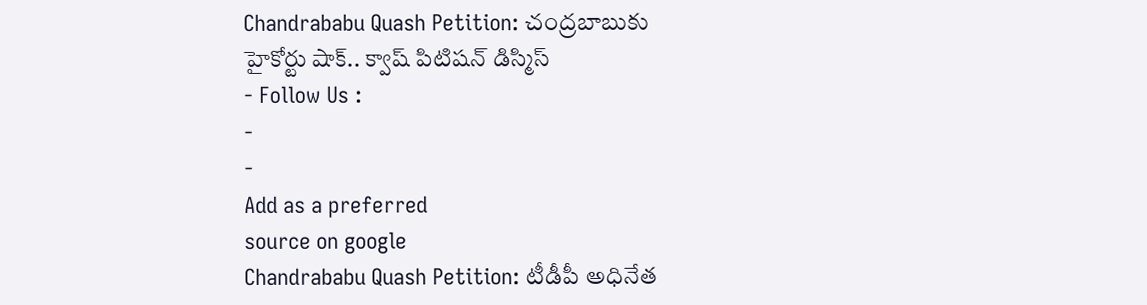Chandrababu Quash Petition: చంద్రబాబుకు హైకోర్టు షాక్.. క్వాష్ పిటిషన్ డిస్మిస్
- Follow Us :
-
-
Add as a preferred
source on google
Chandrababu Quash Petition: టీడీపీ అధినేత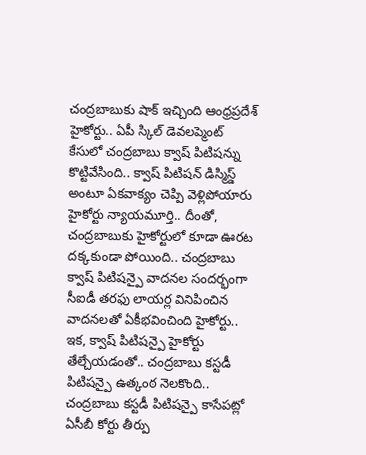చంద్రబాబుకు షాక్ ఇచ్చింది ఆంధ్రప్రదేశ్ హైకోర్టు.. ఏపీ స్కిల్ డెవలప్మెంట్ కేసులో చంద్రబాబు క్వాష్ పిటిషన్ను కొట్టివేసింది.. క్వాష్ పిటిషన్ డిస్మిస్డ్ అంటూ ఏకవాక్యం చెప్పి వెళ్లిపోయారు హైకోర్టు న్యాయమూర్తి.. దీంతో, చంద్రబాబుకు హైకోర్టులో కూడా ఊరట దక్కకుండా పోయింది.. చంద్రబాబు క్వాష్ పిటిషన్పై వాదనల సందర్భంగా సీఐడీ తరఫు లాయర్ల వినిపించిన వాదనలతో ఏకీభవించింది హైకోర్టు.. ఇక, క్వాష్ పిటిషన్పై హైకోర్టు తేల్చేయడంతో.. చంద్రబాబు కస్టడీ పిటిషన్పై ఉత్కంఠ నెలకొంది.. చంద్రబాబు కస్టడీ పిటిషన్పై కాసేపట్లో ఏసీబీ కోర్టు తీర్పు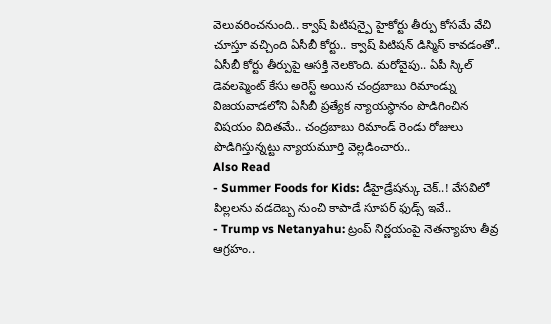వెలువరించనుంది.. క్వాష్ పిటిషన్పై హైకోర్టు తీర్పు కోసమే వేచి చూస్తూ వచ్చింది ఏసీబీ కోర్టు.. క్వాష్ పిటిషన్ డిస్మిస్ కావడంతో.. ఏసీబీ కోర్టు తీర్పుపై ఆసక్తి నెలకొంది. మరోవైపు.. ఏపీ స్కిల్ డెవలప్మెంట్ కేసు అరెస్ట్ అయిన చంద్రబాబు రిమాండ్ను విజయవాడలోని ఏసీబీ ప్రత్యేక న్యాయస్థానం పొడిగించిన విషయం విదితమే.. చంద్రబాబు రిమాండ్ రెండు రోజులు పొడిగిస్తున్నట్టు న్యాయమూర్తి వెల్లడించారు..
Also Read
- Summer Foods for Kids: డీహైడ్రేషన్కు చెక్..! వేసవిలో పిల్లలను వడదెబ్బ నుంచి కాపాడే సూపర్ ఫుడ్స్ ఇవే..
- Trump vs Netanyahu: ట్రంప్ నిర్ణయంపై నెతన్యాహు తీవ్ర ఆగ్రహం..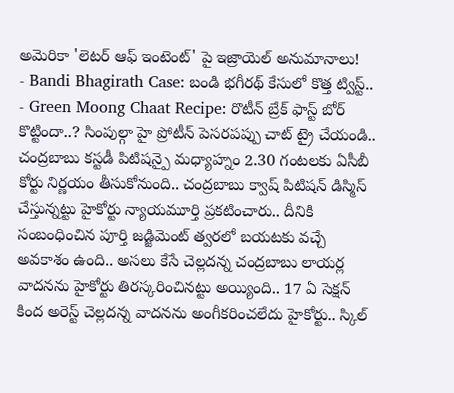అమెరికా 'లెటర్ ఆఫ్ ఇంటెంట్' పై ఇజ్రాయెల్ అనుమానాలు!
- Bandi Bhagirath Case: బండి భగీరథ్ కేసులో కొత్త ట్విస్ట్..
- Green Moong Chaat Recipe: రొటీన్ బ్రేక్ ఫాస్ట్ బోర్ కొట్టిందా..? సింపుల్గా హై ప్రోటీన్ పెసరపప్పు చాట్ ట్రై చేయండి..
చంద్రబాబు కస్టడీ పిటిషన్పై మధ్యాహ్నం 2.30 గంటలకు ఏసీబీ కోర్టు నిర్ణయం తీసుకోనుంది.. చంద్రబాబు క్వాష్ పిటిషన్ డిస్మిస్ చేస్తున్నట్టు హైకోర్టు న్యాయమూర్తి ప్రకటించారు.. దీనికి సంబంధించిన పూర్తి జడ్జిమెంట్ త్వరలో బయటకు వచ్చే అవకాశం ఉంది.. అసలు కేసే చెల్లదన్న చంద్రబాబు లాయర్ల వాదనను హైకోర్టు తిరస్కరించినట్టు అయ్యింది.. 17 ఏ సెక్షన్ కింద అరెస్ట్ చెల్లదన్న వాదనను అంగీకరించలేదు హైకోర్టు.. స్కిల్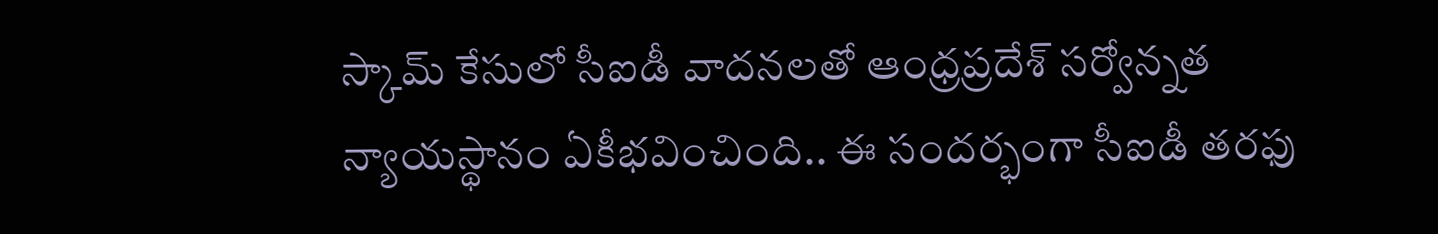స్కామ్ కేసులో సీఐడీ వాదనలతో ఆంధ్రప్రదేశ్ సర్వోన్నత న్యాయస్థానం ఏకీభవించింది.. ఈ సందర్భంగా సీఐడీ తరఫు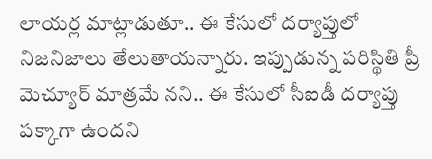లాయర్ల మాట్లాడుతూ.. ఈ కేసులో దర్యాప్తులో నిజనిజాలు తేలుతాయన్నారు. ఇప్పుడున్న పరిస్థితి ప్రీ మెచ్యూర్ మాత్రమే నని.. ఈ కేసులో సీఐడీ దర్యాప్తు పక్కాగా ఉందని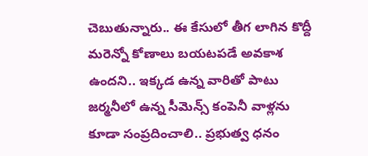చెబుతున్నారు.. ఈ కేసులో తీగ లాగిన కొద్దీ మరెన్నో కోణాలు బయటపడే అవకాశ ఉందని.. ఇక్కడ ఉన్న వారితో పాటు జర్మనీలో ఉన్న సీమెన్స్ కంపెనీ వాళ్లను కూడా సంప్రదించాలి.. ప్రభుత్వ ధనం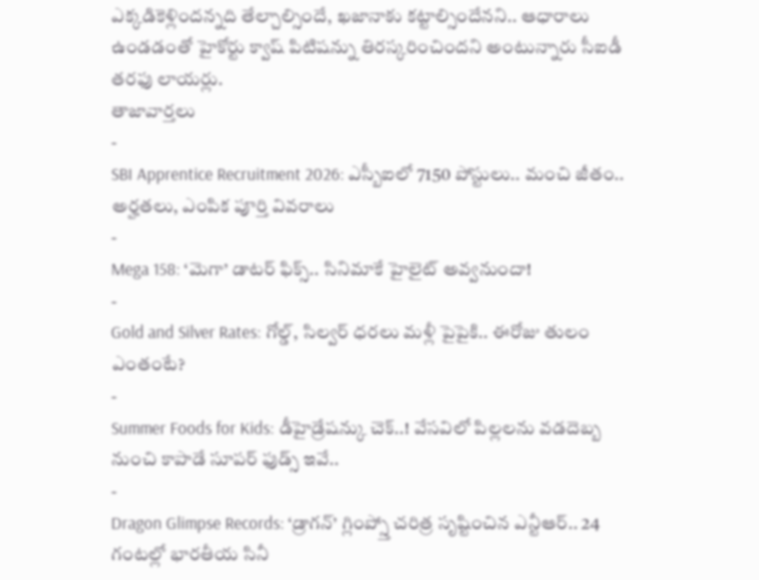ఎక్కడికెళ్లిందన్నది తేల్చాల్సిందే, ఖజానాకు కట్టాల్సిందేనని.. ఆధారాలు ఉండడంతో హైకోర్టు క్వాష్ పిటిషన్ను తిరస్కరించిందని అంటున్నారు సీఐడీ తరఫు లాయర్లు.
తాజావార్తలు
-
SBI Apprentice Recruitment 2026: ఎస్బీఐలో 7150 పోస్టులు.. మంచి జీతం.. అర్హతలు, ఎంపిక పూర్తి వివరాలు
-
Mega 158: ‘మెగా’ డాటర్ ఫిక్స్.. సినిమాకే హైలైట్ అవ్వనుందా!
-
Gold and Silver Rates: గోల్డ్, సిల్వర్ ధరలు మళ్లీ పైపైకి.. ఈరోజు తులం ఎంతంటే?
-
Summer Foods for Kids: డీహైడ్రేషన్కు చెక్..! వేసవిలో పిల్లలను వడదెబ్బ నుంచి కాపాడే సూపర్ ఫుడ్స్ ఇవే..
-
Dragon Glimpse Records: ‘డ్రాగన్’ గ్లింప్స్తో చరిత్ర సృష్టించిన ఎన్టీఆర్.. 24 గంటల్లో భారతీయ సినీ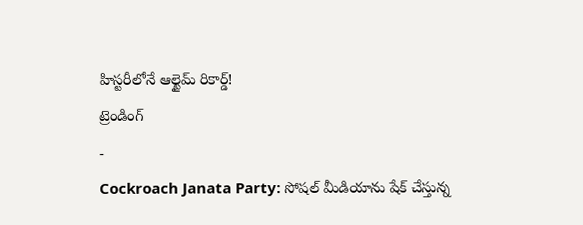హిస్టరీలోనే ఆల్టైమ్ రికార్డ్!
ట్రెండింగ్
-
Cockroach Janata Party: సోషల్ మీడియాను షేక్ చేస్తున్న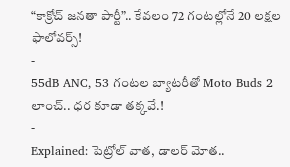“కాక్రోచ్ జనతా పార్టీ”.. కేవలం 72 గంటల్లోనే 20 లక్షల ఫాలోవర్స్!
-
55dB ANC, 53 గంటల బ్యాటరీతో Moto Buds 2 లాంచ్.. ధర కూడా తక్కవే.!
-
Explained: పెట్రోల్ వాత, డాలర్ మోత..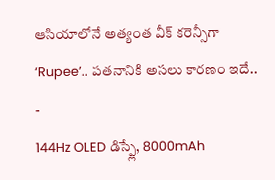ఆసియాలోనే అత్యంత వీక్ కరెన్సీగా ‘Rupee’.. పతనానికి అసలు కారణం ఇదే..
-
144Hz OLED డిస్ప్లే, 8000mAh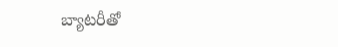బ్యాటరీతో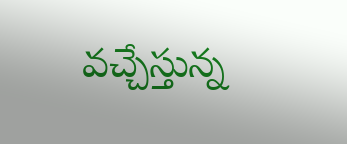వచ్చేస్తున్న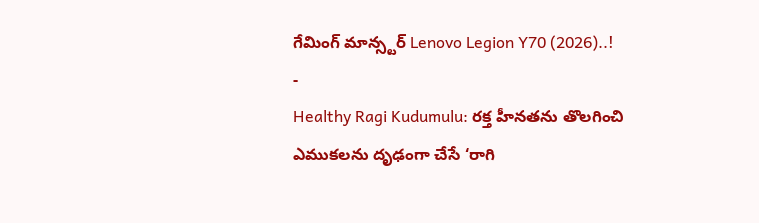గేమింగ్ మాన్స్టర్ Lenovo Legion Y70 (2026)..!
-
Healthy Ragi Kudumulu: రక్త హీనతను తొలగించి ఎముకలను దృఢంగా చేసే ‘రాగి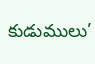కుడుములు’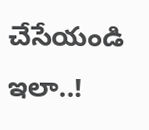చేసేయండి ఇలా..!